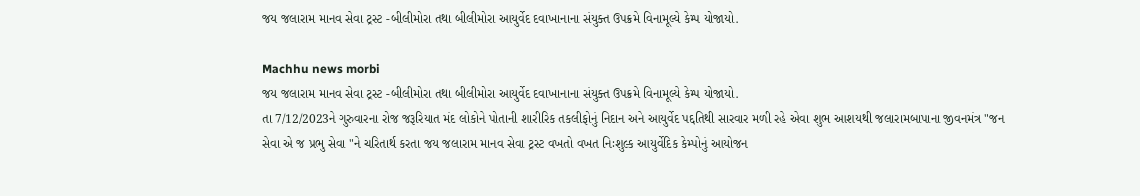જય જલારામ માનવ સેવા ટ્રસ્ટ -બીલીમોરા તથા બીલીમોરા આયુર્વેદ દવાખાનાના સંયુક્ત ઉપક્રમે વિનામૂલ્યે કેમ્પ યોજાયો.

Machhu news morbi
જય જલારામ માનવ સેવા ટ્રસ્ટ -બીલીમોરા તથા બીલીમોરા આયુર્વેદ દવાખાનાના સંયુક્ત ઉપક્રમે વિનામૂલ્યે કેમ્પ યોજાયો.
તા 7/12/2023ને ગુરુવારના રોજ જરૂરિયાત મંદ લોકોને પોતાની શારીરિક તકલીફોનું નિદાન અને આયુર્વેદ પદ્દતિથી સારવાર મળી રહે એવા શુભ આશયથી જલારામબાપાના જીવનમંત્ર "જન સેવા એ જ પ્રભુ સેવા "ને ચરિતાર્થ કરતા જય જલારામ માનવ સેવા ટ્રસ્ટ વખતો વખત નિઃશુલ્ક આયુર્વેદિક કેમ્પોનું આયોજન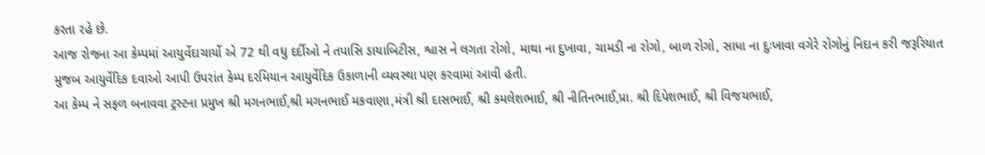કરતા રહે છે.
આજ રોજના આ કેમ્પમાં આયુર્વેદાચાર્યો એ 72 થી વધુ દર્દીઓ ને તપાસિ ડાયાબિટીસ, શ્વાસ ને લગતા રોગો, માથા ના દુખાવા, ચામડી ના રોગો, બાળ રોગો, સાધા ના દુઃખાવા વગેરે રોગોનું નિદાન કરી જરૂરિયાત મુજબ આયુર્વેદિક દવાઓ આપી ઉપરાંત કેમ્પ દરમિયાન આયુર્વેદિક ઉકાળાની વ્યવસ્થા પણ કરવામાં આવી હતી.
આ કેમ્પ ને સફળ બનાવવા ટ્રસ્ટના પ્રમુખ શ્રી મગનભાઈ,શ્રી મગનભાઈ મકવાણા,મંત્રી શ્રી દાસભાઈ, શ્રી કમલેશભાઈ, શ્રી નીતિનભાઈ,પ્રા. શ્રી દિપેશભાઈ, શ્રી વિજયભાઈ,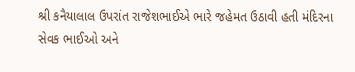શ્રી કનૈયાલાલ ઉપરાંત રાજેશભાઈએ ભારે જહેમત ઉઠાવી હતી મંદિરના સેવક ભાઈઓ અને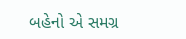બહેનો એ સમગ્ર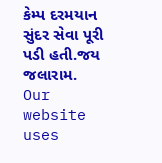કેમ્પ દરમયાન સુંદર સેવા પૂરી પડી હતી.જય જલારામ.
Our website uses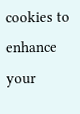cookies to enhance your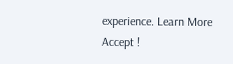experience. Learn More
Accept !